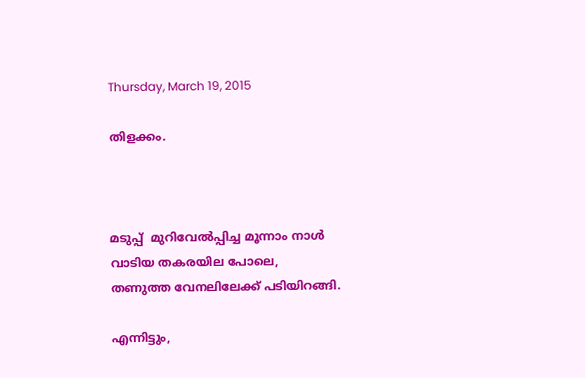Thursday, March 19, 2015

തിളക്കം.



മടുപ്പ്  മുറിവേല്‍പ്പിച്ച മൂന്നാം നാള്‍
വാടിയ തകരയില പോലെ,
തണുത്ത വേനലിലേക്ക് പടിയിറങ്ങി.

എന്നിട്ടും,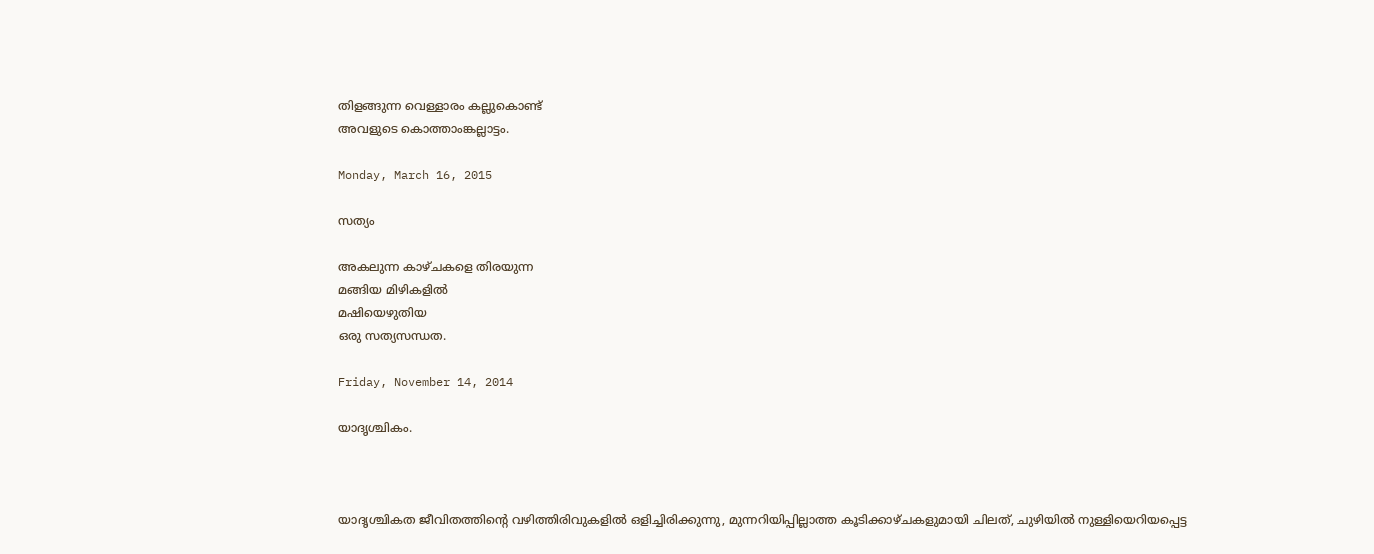തിളങ്ങുന്ന വെള്ളാരം കല്ലുകൊണ്ട്
അവളുടെ കൊത്താംങ്കല്ലാട്ടം.

Monday, March 16, 2015

സത്യം

അകലുന്ന കാഴ്ചകളെ തിരയുന്ന
മങ്ങിയ മിഴികളിൽ
മഷിയെഴുതിയ
ഒരു സത്യസന്ധത.

Friday, November 14, 2014

യാദൃശ്ചികം.



യാദൃശ്ചികത ജീവിതത്തിന്‍റെ വഴിത്തിരിവുകളില്‍ ഒളിച്ചിരിക്കുന്നു, മുന്നറിയിപ്പില്ലാത്ത കൂടിക്കാഴ്ചകളുമായി ചിലത്, ചുഴിയില്‍ നുള്ളിയെറിയപ്പെട്ട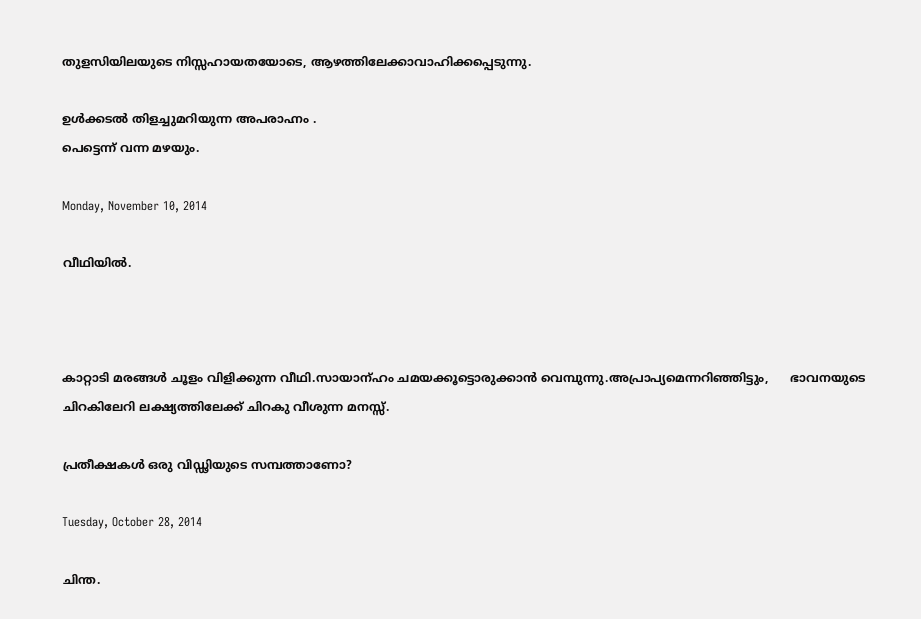തുളസിയിലയുടെ നിസ്സഹായതയോടെ, ആഴത്തിലേക്കാവാഹിക്കപ്പെടുന്നു.

ഉള്‍ക്കടല്‍ തിളച്ചുമറിയുന്ന അപരാഹ്നം .
പെട്ടെന്ന് വന്ന മഴയും.

Monday, November 10, 2014

വീഥിയില്‍.



കാറ്റാടി മരങ്ങള്‍ ചൂളം വിളിക്കുന്ന വീഥി.സായാന്ഹം ചമയക്കൂട്ടൊരുക്കാന്‍ വെമ്പുന്നു.അപ്രാപ്യമെന്നറിഞ്ഞിട്ടും,      ഭാവനയുടെ ചിറകിലേറി ലക്ഷ്യത്തിലേക്ക് ചിറകു വീശുന്ന മനസ്സ്.

പ്രതീക്ഷകള്‍ ഒരു വിഡ്ഢിയുടെ സമ്പത്താണോ?

Tuesday, October 28, 2014

ചിന്ത.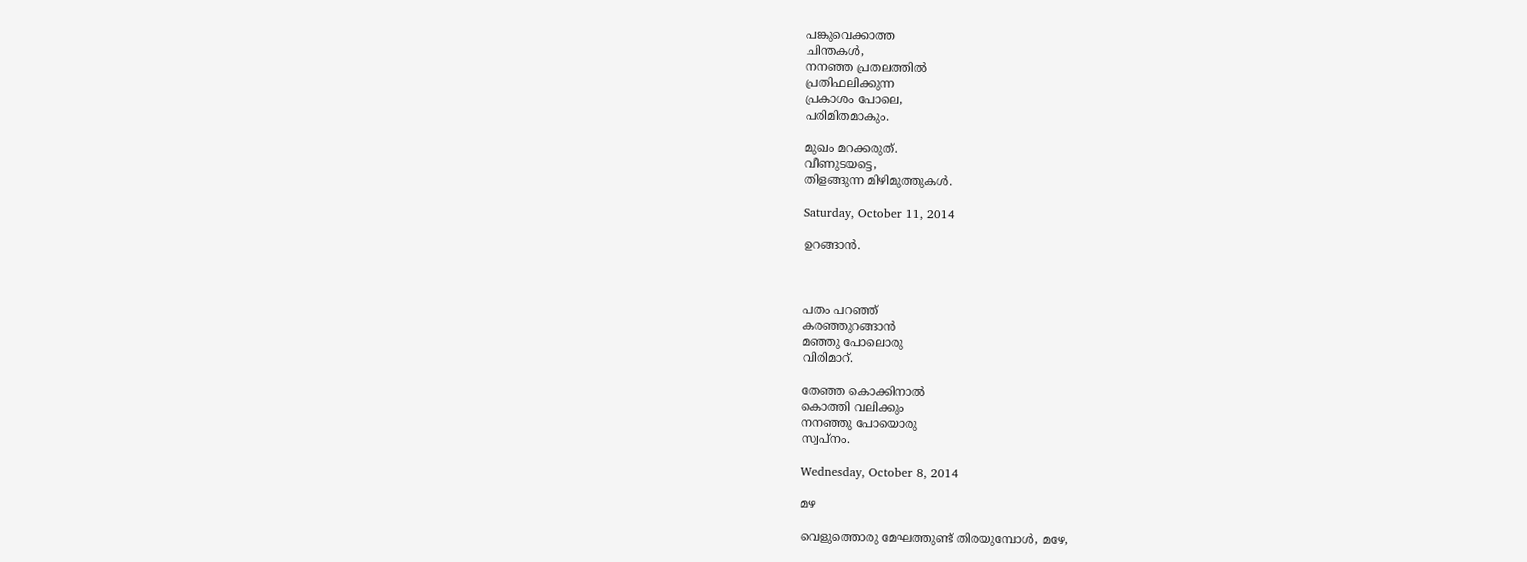പങ്കുവെക്കാത്ത
ചിന്തകള്‍,
നനഞ്ഞ പ്രതലത്തില്‍
പ്രതിഫലിക്കുന്ന
പ്രകാശം പോലെ,
പരിമിതമാകും.

മുഖം മറക്കരുത്.
വീണുടയട്ടെ,
തിളങ്ങുന്ന മിഴിമുത്തുകള്‍.

Saturday, October 11, 2014

ഉറങ്ങാന്‍.



പതം പറഞ്ഞ്
കരഞ്ഞുറങ്ങാന്‍
മഞ്ഞു പോലൊരു
വിരിമാറ്.

തേഞ്ഞ കൊക്കിനാല്‍
കൊത്തി വലിക്കും
നനഞ്ഞു പോയൊരു
സ്വപ്നം.

Wednesday, October 8, 2014

മഴ

വെളുത്തൊരു മേഘത്തുണ്ട് തിരയുമ്പോള്‍, മഴേ,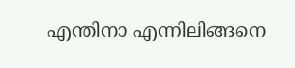എന്തിനാ എന്നിലിങ്ങനെ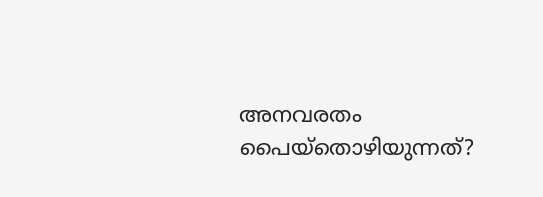അനവരതം പൈയ്തൊഴിയുന്നത്?